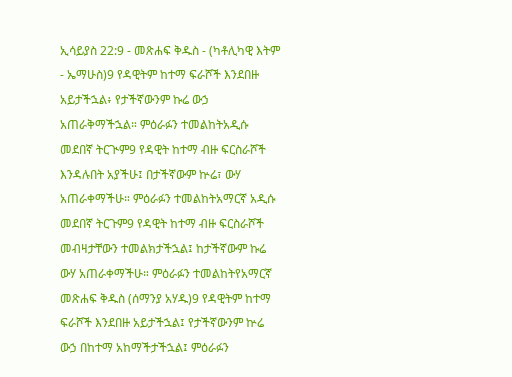ኢሳይያስ 22:9 - መጽሐፍ ቅዱስ - (ካቶሊካዊ እትም - ኤማሁስ)9 የዳዊትም ከተማ ፍራሾች እንደበዙ አይታችኋል፥ የታችኛውንም ኩሬ ውኃ አጠራቅማችኋል። ምዕራፉን ተመልከትአዲሱ መደበኛ ትርጒም9 የዳዊት ከተማ ብዙ ፍርስራሾች እንዳሉበት አያችሁ፤ በታችኛውም ኵሬ፣ ውሃ አጠራቀማችሁ። ምዕራፉን ተመልከትአማርኛ አዲሱ መደበኛ ትርጉም9 የዳዊት ከተማ ብዙ ፍርስራሾች መብዛታቸውን ተመልክታችኋል፤ ከታችኛውም ኩሬ ውሃ አጠራቀማችሁ። ምዕራፉን ተመልከትየአማርኛ መጽሐፍ ቅዱስ (ሰማንያ አሃዱ)9 የዳዊትም ከተማ ፍራሾች እንደበዙ አይታችኋል፤ የታችኛውንም ኵሬ ውኃ በከተማ አከማችታችኋል፤ ምዕራፉን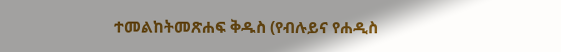ተመልከትመጽሐፍ ቅዱስ (የብሉይና የሐዲስ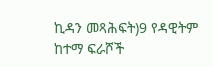ኪዳን መጻሕፍት)9 የዳዊትም ከተማ ፍራሾች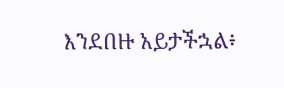እንደበዙ አይታችኋል፥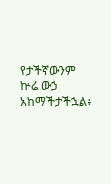የታችኛውንም ኵሬ ውኃ አከማችታችኋል፥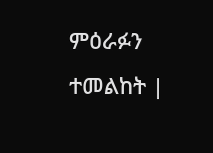ምዕራፉን ተመልከት |